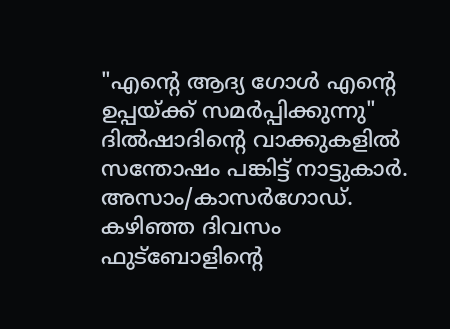"എന്റെ ആദ്യ ഗോൾ എന്റെ ഉപ്പയ്ക്ക് സമർപ്പിക്കുന്നു" ദിൽഷാദിന്റെ വാക്കുകളിൽ സന്തോഷം പങ്കിട്ട് നാട്ടുകാർ.
അസാം/കാസർഗോഡ്. കഴിഞ്ഞ ദിവസം ഫുട്ബോളിന്റെ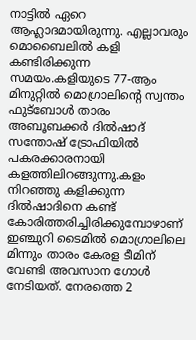നാട്ടിൽ ഏറെ ആഹ്ലാദമായിരുന്നു. എല്ലാവരും മൊബൈലിൽ കളി കണ്ടിരിക്കുന്ന സമയം.കളിയുടെ 77-ആം മിനുറ്റിൽ മൊഗ്രാലിന്റെ സ്വന്തം ഫുട്ബോൾ താരം അബൂബക്കർ ദിൽഷാദ് സന്തോഷ് ട്രോഫിയിൽ പകരക്കാരനായി കളത്തിലിറങ്ങുന്നു.കളം നിറഞ്ഞു കളിക്കുന്ന ദിൽഷാദിനെ കണ്ട് കോരിത്തരിച്ചിരിക്കുമ്പോഴാണ് ഇഞ്ചുറി ടൈമിൽ മൊഗ്രാലിലെ മിന്നും താരം കേരള ടീമിന് വേണ്ടി അവസാന ഗോൾ നേടിയത്. നേരത്തെ 2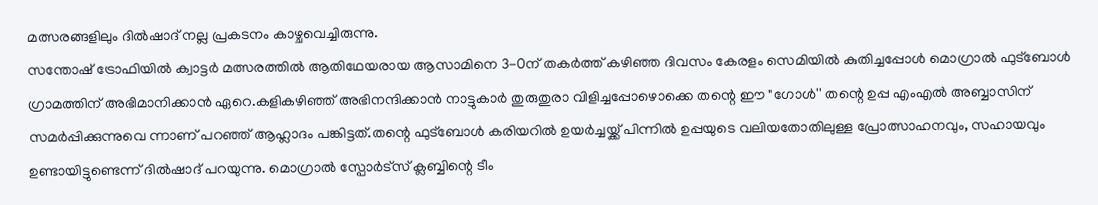മത്സരങ്ങളിലും ദിൽഷാദ് നല്ല പ്രകടനം കാഴ്ചവെച്ചിരുന്നു.
സന്തോഷ് ട്രോഫിയിൽ ക്വാട്ടർ മത്സരത്തിൽ ആതിഥേയരായ ആസാമിനെ 3-0ന് തകർത്ത് കഴിഞ്ഞ ദിവസം കേരളം സെമിയിൽ കുതിച്ചപ്പോൾ മൊഗ്രാൽ ഫുട്ബോൾ ഗ്രാമത്തിന് അഭിമാനിക്കാൻ ഏറെ.കളികഴിഞ്ഞ് അഭിനന്ദിക്കാൻ നാട്ടുകാർ തുരുതുരാ വിളിച്ചപ്പോഴൊക്കെ തന്റെ ഈ "ഗോൾ'' തന്റെ ഉപ്പ എംഎൽ അബ്ബാസിന് സമർപ്പിക്കുന്നുവെ ന്നാണ് പറഞ്ഞ് ആഹ്ലാദം പങ്കിട്ടത്.തന്റെ ഫുട്ബോൾ കരിയറിൽ ഉയർച്ചയ്ക്ക് പിന്നിൽ ഉപ്പയുടെ വലിയതോതിലുള്ള പ്രോത്സാഹനവും, സഹായവും ഉണ്ടായിട്ടുണ്ടെന്ന് ദിൽഷാദ് പറയുന്നു. മൊഗ്രാൽ സ്പോർട്സ് ക്ലബ്ബിന്റെ ടീം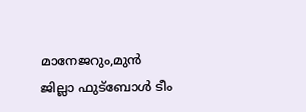മാനേജറും,മുൻ ജില്ലാ ഫുട്ബോൾ ടീം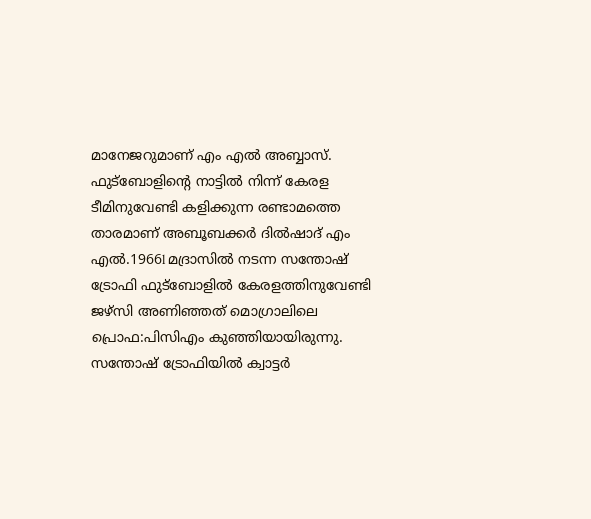മാനേജറുമാണ് എം എൽ അബ്ബാസ്.
ഫുട്ബോളിന്റെ നാട്ടിൽ നിന്ന് കേരള ടീമിനുവേണ്ടി കളിക്കുന്ന രണ്ടാമത്തെ താരമാണ് അബൂബക്കർ ദിൽഷാദ് എം എൽ.1966l മദ്രാസിൽ നടന്ന സന്തോഷ് ട്രോഫി ഫുട്ബോളിൽ കേരളത്തിനുവേണ്ടി ജഴ്സി അണിഞ്ഞത് മൊഗ്രാലിലെ പ്രൊഫ:പിസിഎം കുഞ്ഞിയായിരുന്നു.
സന്തോഷ് ട്രോഫിയിൽ ക്വാട്ടർ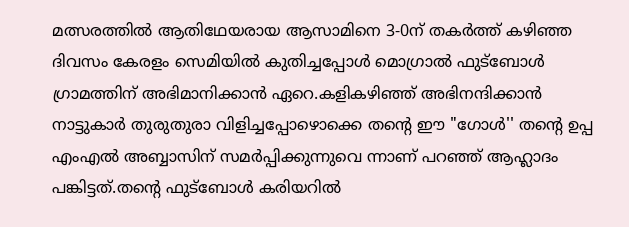മത്സരത്തിൽ ആതിഥേയരായ ആസാമിനെ 3-0ന് തകർത്ത് കഴിഞ്ഞ ദിവസം കേരളം സെമിയിൽ കുതിച്ചപ്പോൾ മൊഗ്രാൽ ഫുട്ബോൾ ഗ്രാമത്തിന് അഭിമാനിക്കാൻ ഏറെ.കളികഴിഞ്ഞ് അഭിനന്ദിക്കാൻ നാട്ടുകാർ തുരുതുരാ വിളിച്ചപ്പോഴൊക്കെ തന്റെ ഈ "ഗോൾ'' തന്റെ ഉപ്പ എംഎൽ അബ്ബാസിന് സമർപ്പിക്കുന്നുവെ ന്നാണ് പറഞ്ഞ് ആഹ്ലാദം പങ്കിട്ടത്.തന്റെ ഫുട്ബോൾ കരിയറിൽ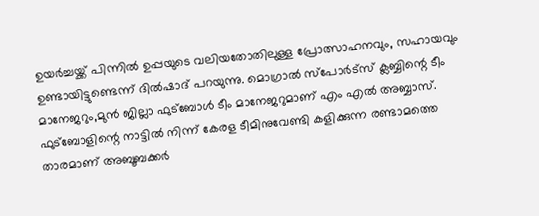ഉയർച്ചയ്ക്ക് പിന്നിൽ ഉപ്പയുടെ വലിയതോതിലുള്ള പ്രോത്സാഹനവും, സഹായവും ഉണ്ടായിട്ടുണ്ടെന്ന് ദിൽഷാദ് പറയുന്നു. മൊഗ്രാൽ സ്പോർട്സ് ക്ലബ്ബിന്റെ ടീം മാനേജറും,മുൻ ജില്ലാ ഫുട്ബോൾ ടീം മാനേജറുമാണ് എം എൽ അബ്ബാസ്.
ഫുട്ബോളിന്റെ നാട്ടിൽ നിന്ന് കേരള ടീമിനുവേണ്ടി കളിക്കുന്ന രണ്ടാമത്തെ താരമാണ് അബൂബക്കർ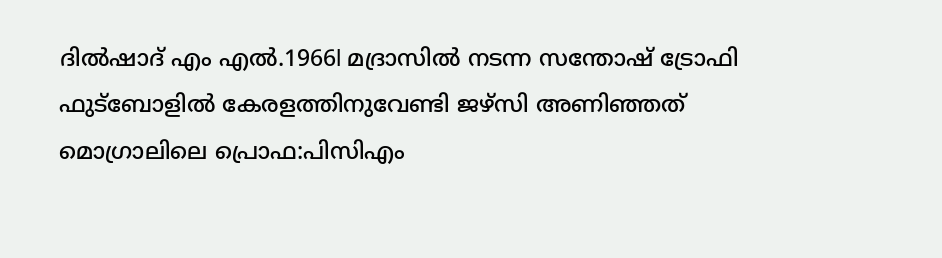ദിൽഷാദ് എം എൽ.1966l മദ്രാസിൽ നടന്ന സന്തോഷ് ട്രോഫി ഫുട്ബോളിൽ കേരളത്തിനുവേണ്ടി ജഴ്സി അണിഞ്ഞത് മൊഗ്രാലിലെ പ്രൊഫ:പിസിഎം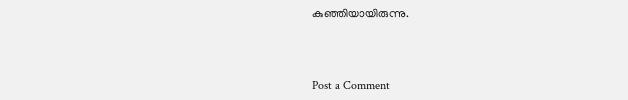കുഞ്ഞിയായിരുന്നു.



Post a Comment